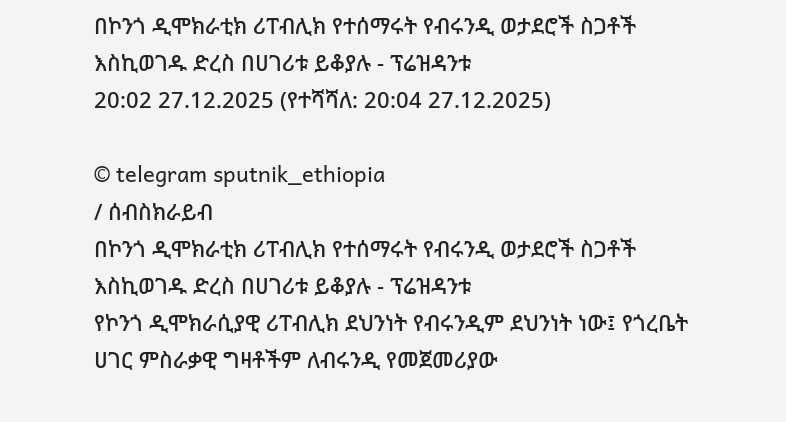በኮንጎ ዲሞክራቲክ ሪፐብሊክ የተሰማሩት የብሩንዲ ወታደሮች ስጋቶች እስኪወገዱ ድረስ በሀገሪቱ ይቆያሉ - ፕሬዝዳንቱ
20:02 27.12.2025 (የተሻሻለ: 20:04 27.12.2025)

© telegram sputnik_ethiopia
/ ሰብስክራይብ
በኮንጎ ዲሞክራቲክ ሪፐብሊክ የተሰማሩት የብሩንዲ ወታደሮች ስጋቶች እስኪወገዱ ድረስ በሀገሪቱ ይቆያሉ - ፕሬዝዳንቱ
የኮንጎ ዲሞክራሲያዊ ሪፐብሊክ ደህንነት የብሩንዲም ደህንነት ነው፤ የጎረቤት ሀገር ምስራቃዊ ግዛቶችም ለብሩንዲ የመጀመሪያው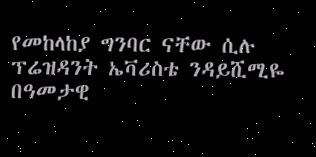የመከላከያ ግንባር ናቸው ሲሉ ፕሬዝዳንት ኤቫሪስቴ ንዳይሺሚዬ በዓመታዊ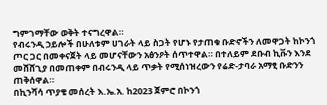ግምገማቸው ወቅት ተናግረዋል።
የብሩንዲ ኃይሎች በሁለቱም ሀገራት ላይ ስጋት የሆኑ የታጠቁ ቡድኖችን ለመዋጋት ከኮንጎ ጦር ጋር በመቀናጀት ላይ መሆናቸውን አፅንዖት ሰጥተዋል። በተለይም ደቡብ ኪቩን እንደ መሸሸጊያ በመጠቀም በብሩንዲ ላይ ጥቃት የሚሰነዝረውን የሬድ-ታባራ አማፂ ቡድንን ጠቅሰዋል።
በኪንሻሳ ጥያቄ መሰረት እ.ኤ.አ. ከ2023 ጀምሮ በኮንጎ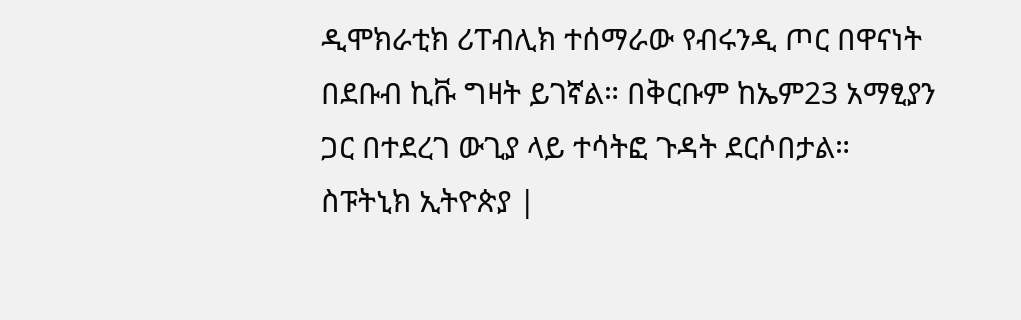ዲሞክራቲክ ሪፐብሊክ ተሰማራው የብሩንዲ ጦር በዋናነት በደቡብ ኪቩ ግዛት ይገኛል። በቅርቡም ከኤም23 አማፂያን ጋር በተደረገ ውጊያ ላይ ተሳትፎ ጉዳት ደርሶበታል።
ስፑትኒክ ኢትዮጵያ |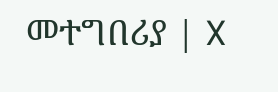መተግበሪያ | X